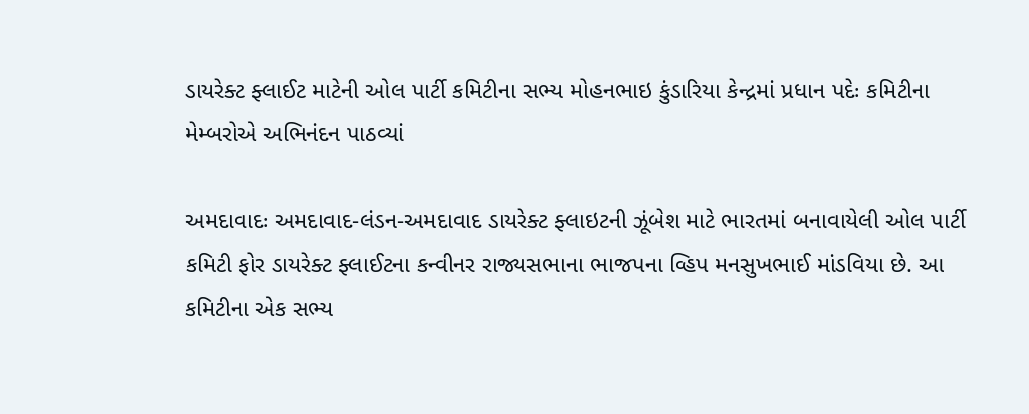ડાયરેક્ટ ફ્લાઈટ માટેની ઓલ પાર્ટી કમિટીના સભ્ય મોહનભાઇ કુંડારિયા કેન્દ્રમાં પ્રધાન પદેઃ કમિટીના મેમ્બરોએ અભિનંદન પાઠવ્યાં

અમદાવાદઃ અમદાવાદ-લંડન-અમદાવાદ ડાયરેક્ટ ફ્લાઇટની ઝૂંબેશ માટે ભારતમાં બનાવાયેલી ઓલ પાર્ટી કમિટી ફોર ડાયરેક્ટ ફ્લાઈટના કન્વીનર રાજ્યસભાના ભાજપના વ્હિપ મનસુખભાઈ માંડવિયા છે. આ કમિટીના એક સભ્ય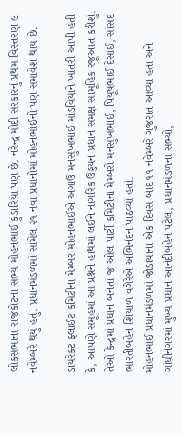લોકસભાના રાજકોટના સભ્ય મોહનભાઈ કુંડારિયા પણ છે. નરેન્દ્ર મોદી સરકારનું પ્રથમ વિસ્તરણ ૯ નવેમ્બરે થયું હતું. પ્રધાનમંડળમાં સામેલ ૨૧ નવા પ્રધાનોમાં મોહનભાઈનો પણ સમાવેશ થાય છે.

ડાયરેક્ટ ફ્લાઈટ કમિટીના મેમ્બર મોહનભાઈએ અગાઉ મનસુખભાઈ માંડવિયાને ખાતરી આપી હતી કે, આપણે સમૂહમાં આ પ્રશ્નને હાથમાં લઈને નાગરિક ઉડ્ડયન પ્રધાન સમક્ષ સામૂહિક રજૂઆત કરીશું. તેઓ કેન્દ્રમાં પ્રધાન બનતાં જ ઓલ પાર્ટી કમિટીના મેમ્બરો મનસુખભાઈ, પિયૂષભાઈ દેસાઈ, સાંસદ ભારતીબહેન શિયાળ વગેરેએ અભિનંદન પાઠવ્યાં હતાં.
મોહનભાઈ પ્રધાનમંડળમાં જોડાયાના એક દિવસ બાદ ૧૧ નવેમ્બરે ગુજરાત આવ્યા હતા અને ગાંધીનગરમાં મુખ્ય પ્રધાન આનંદીબહેન પટેલ, પ્રધાનમંડળના સભ્યો,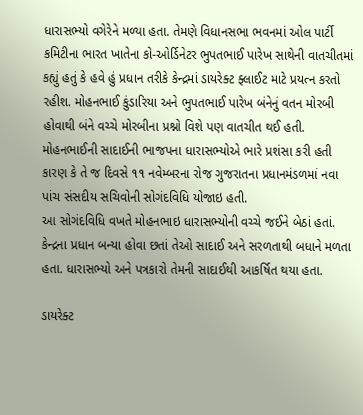ધારાસભ્યો વગેરેને મળ્યા હતા. તેમણે વિધાનસભા ભવનમાં ઓલ પાર્ટી કમિટીના ભારત ખાતેના કો-ઓર્ડિનેટર ભુપતભાઈ પારેખ સાથેની વાતચીતમાં કહ્યું હતું કે હવે હું પ્રધાન તરીકે કેન્દ્રમાં ડાયરેક્ટ ફ્લાઈટ માટે પ્રયત્ન કરતો રહીશ. મોહનભાઈ કુંડારિયા અને ભુપતભાઈ પારેખ બંનેનું વતન મોરબી હોવાથી બંને વચ્ચે મોરબીના પ્રશ્નો વિશે પણ વાતચીત થઈ હતી. મોહનભાઈની સાદાઈની ભાજપના ધારાસભ્યોએ ભારે પ્રશંસા કરી હતી કારણ કે તે જ દિવસે ૧૧ નવેમ્બરના રોજ ગુજરાતના પ્રધાનમંડળમાં નવા પાંચ સંસદીય સચિવોની સોગંદવિધિ યોજાઇ હતી.
આ સોગંદવિધિ વખતે મોહનભાઇ ધારાસભ્યોની વચ્ચે જઈને બેઠાં હતાં. કેન્દ્રના પ્રધાન બન્યા હોવા છતાં તેઓ સાદાઈ અને સરળતાથી બધાને મળતા હતા. ધારાસભ્યો અને પત્રકારો તેમની સાદાઈથી આકર્ષિત થયા હતા.

ડાયરેક્ટ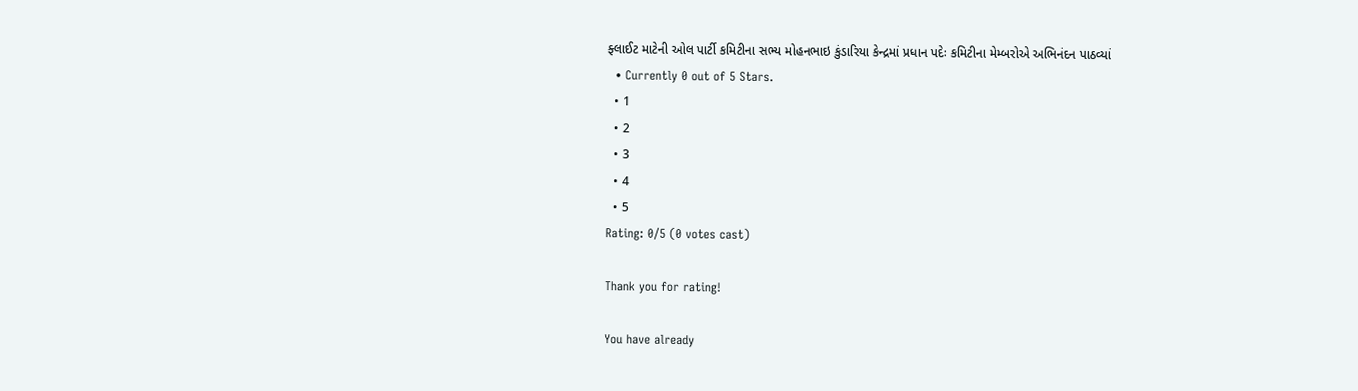ફ્લાઈટ માટેની ઓલ પાર્ટી કમિટીના સભ્ય મોહનભાઇ કુંડારિયા કેન્દ્રમાં પ્રધાન પદેઃ કમિટીના મેમ્બરોએ અભિનંદન પાઠવ્યાં
  • Currently 0 out of 5 Stars.
  • 1
  • 2
  • 3
  • 4
  • 5
Rating: 0/5 (0 votes cast)

Thank you for rating!

You have already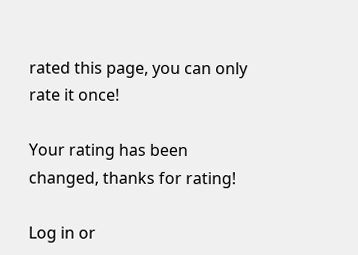rated this page, you can only rate it once!

Your rating has been changed, thanks for rating!

Log in or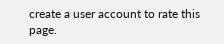create a user account to rate this page.